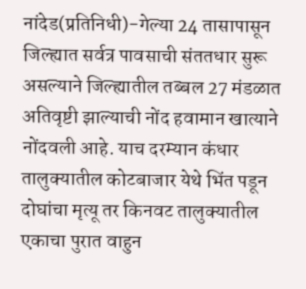नांदेड(प्रतिनिधी)-गेल्या 24 तासापासून जिल्ह्यात सर्वत्र पावसाची संततधार सुरू असल्याने जिल्ह्यातील तब्बल 27 मंडळात अतिवृष्टी झाल्याची नोंद हवामान खात्याने नोंदवली आहे. याच दरम्यान कंधार तालुक्यातील कोटबाजार येथे भिंत पडून दोघांचा मृत्यू तर किनवट तालुक्यातील एकाचा पुरात वाहुन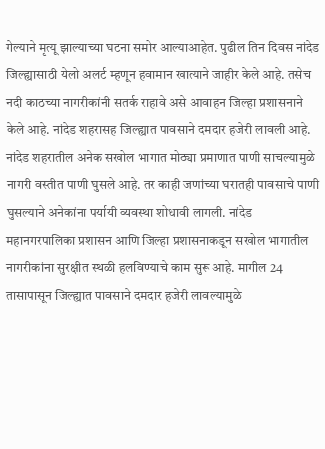गेल्याने मृत्यू झाल्याच्या घटना समोर आल्याआहेत. पुढील तिन दिवस नांदेड जिल्ह्यासाठी येलो अलर्ट म्हणून हवामान खात्याने जाहीर केले आहे. तसेच नदी काठच्या नागरीकांनी सतर्क राहावे असे आवाहन जिल्हा प्रशासनाने केले आहे. नांदेड शहरासह जिल्ह्यात पावसाने दमदार हजेरी लावली आहे. नांदेड शहरातील अनेक सखोल भागात मोठ्या प्रमाणात पाणी साचल्यामुळे नागरी वस्तीत पाणी घुसले आहे. तर काही जणांच्या घरातही पावसाचे पाणी घुसल्याने अनेकांना पर्यायी व्यवस्था शोधावी लागली. नांदेड महानगरपालिका प्रशासन आणि जिल्हा प्रशासनाकडून सखोल भागातील नागरीकांना सुरक्षीत स्थळी हलविण्याचे काम सुरू आहे. मागील 24 तासापासून जिल्ह्यात पावसाने दमदार हजेरी लावल्यामुळे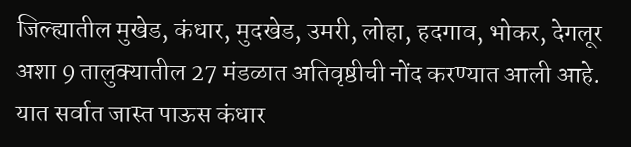जिल्ह्यातील मुखेड, कंधार, मुदखेड, उमरी, लोहा, हदगाव, भोकर, देगलूर अशा 9 तालुक्यातील 27 मंडळात अतिवृष्ठीची नोंद करण्यात आली आहे. यात सर्वात जास्त पाऊस कंधार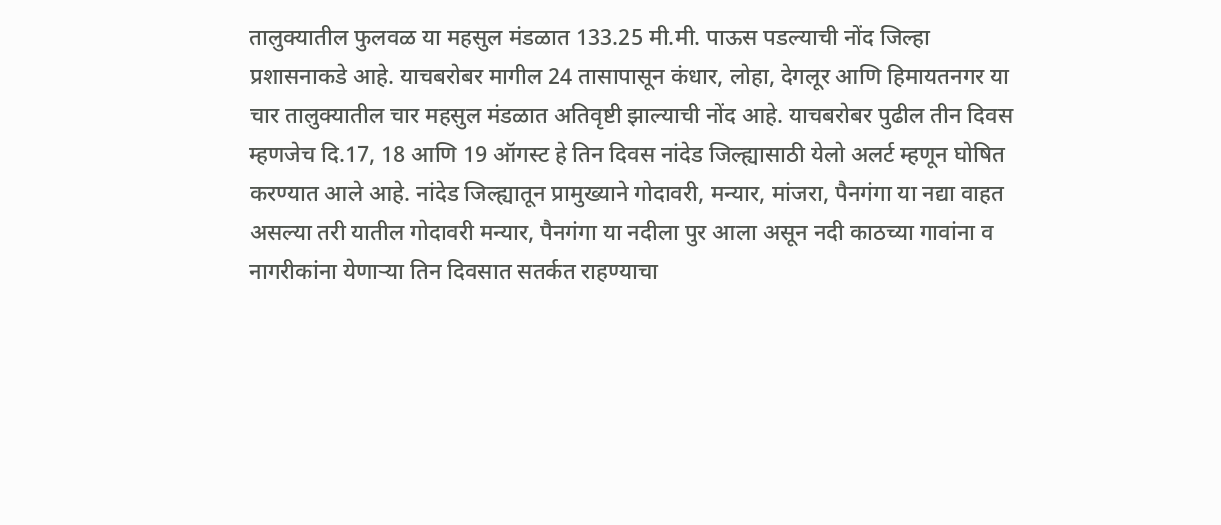तालुक्यातील फुलवळ या महसुल मंडळात 133.25 मी.मी. पाऊस पडल्याची नोंद जिल्हा प्रशासनाकडे आहे. याचबरोबर मागील 24 तासापासून कंधार, लोहा, देगलूर आणि हिमायतनगर या चार तालुक्यातील चार महसुल मंडळात अतिवृष्टी झाल्याची नोंद आहे. याचबरोबर पुढील तीन दिवस म्हणजेच दि.17, 18 आणि 19 ऑगस्ट हे तिन दिवस नांदेड जिल्ह्यासाठी येलो अलर्ट म्हणून घोषित करण्यात आले आहे. नांदेड जिल्ह्यातून प्रामुख्याने गोदावरी, मन्यार, मांजरा, पैनगंगा या नद्या वाहत असल्या तरी यातील गोदावरी मन्यार, पैनगंगा या नदीला पुर आला असून नदी काठच्या गावांना व नागरीकांना येणाऱ्या तिन दिवसात सतर्कत राहण्याचा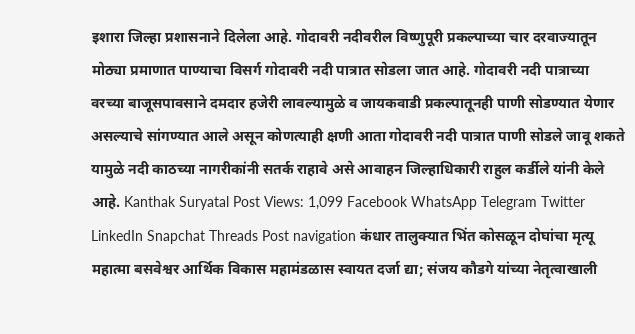इशारा जिल्हा प्रशासनाने दिलेला आहे. गोदावरी नदीवरील विष्णुपूरी प्रकल्पाच्या चार दरवाज्यातून मोठ्या प्रमाणात पाण्याचा विसर्ग गोदावरी नदी पात्रात सोडला जात आहे. गोदावरी नदी पात्राच्या वरच्या बाजूसपावसाने दमदार हजेरी लावल्यामुळे व जायकवाडी प्रकल्पातूनही पाणी सोडण्यात येणार असल्याचे सांगण्यात आले असून कोणत्याही क्षणी आता गोदावरी नदी पात्रात पाणी सोडले जावू शकते यामुळे नदी काठच्या नागरीकांनी सतर्क राहावे असे आवाहन जिल्हाधिकारी राहुल कर्डीले यांनी केले आहे. Kanthak Suryatal Post Views: 1,099 Facebook WhatsApp Telegram Twitter LinkedIn Snapchat Threads Post navigation कंधार तालुक्यात भिंत कोसळून दोघांचा मृत्यू महात्मा बसवेश्वर आर्थिक विकास महामंडळास स्वायत दर्जा द्या; संजय कौडगे यांच्या नेतृत्वाखाली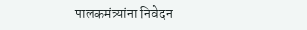पालकमंत्र्यांना निवेदन